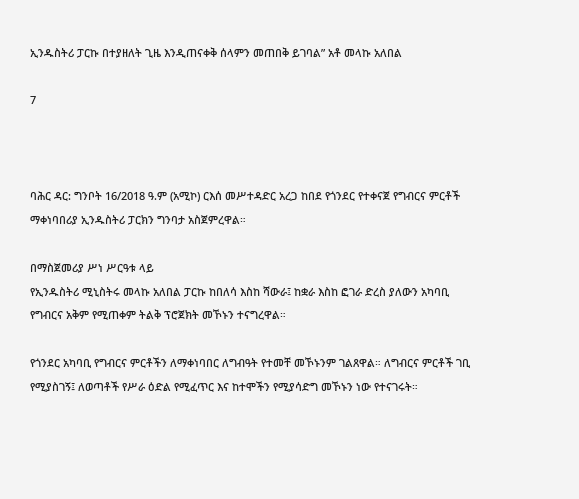ኢንዱስትሪ ፓርኩ በተያዘለት ጊዜ እንዲጠናቀቅ ሰላምን መጠበቅ ይገባል” አቶ መላኩ አለበል

7



ባሕር ዳር: ግንቦት 16/2018 ዓ.ም (አሚኮ) ርእሰ መሥተዳድር አረጋ ከበደ የጎንደር የተቀናጀ የግብርና ምርቶች ማቀነባበሪያ ኢንዱስትሪ ፓርክን ግንባታ አስጀምረዋል።

በማስጀመሪያ ሥነ ሥርዓቱ ላይ
የኢንዱስትሪ ሚኒስትሩ መላኩ አለበል ፓርኩ ከበለሳ እስከ ሻውራ፤ ከቋራ እስከ ፎገራ ድረስ ያለውን አካባቢ የግብርና አቅም የሚጠቀም ትልቅ ፕሮጀክት መኾኑን ተናግረዋል።

የጎንደር አካባቢ የግብርና ምርቶችን ለማቀነባበር ለግብዓት የተመቸ መኾኑንም ገልጸዋል። ለግብርና ምርቶች ገቢ የሚያስገኝ፤ ለወጣቶች የሥራ ዕድል የሚፈጥር እና ከተሞችን የሚያሳድግ መኾኑን ነው የተናገሩት።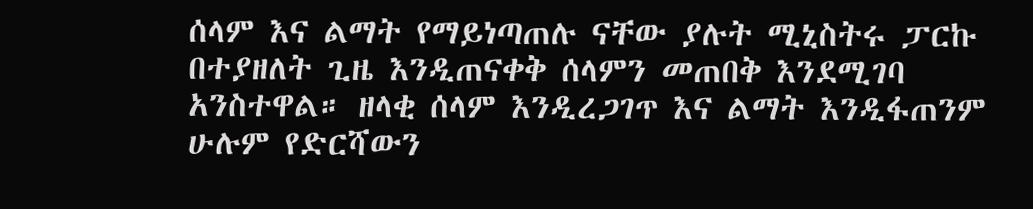ሰላም እና ልማት የማይነጣጠሉ ናቸው ያሉት ሚኒስትሩ ፓርኩ በተያዘለት ጊዜ እንዲጠናቀቅ ሰላምን መጠበቅ እንደሚገባ አንስተዋል። ዘላቂ ሰላም እንዲረጋገጥ እና ልማት እንዲፋጠንም ሁሉም የድርሻውን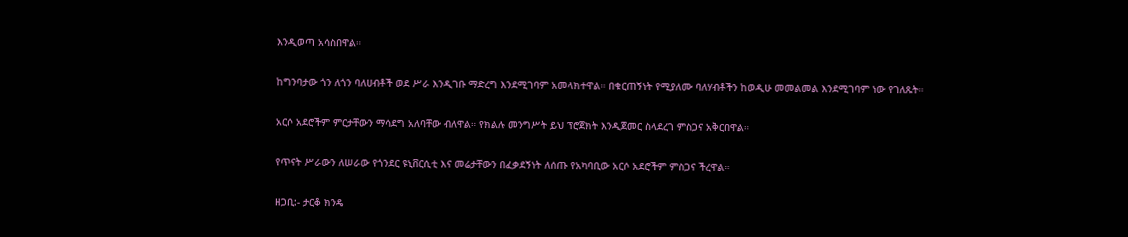እንዲወጣ አሳስበዋል።

ከግንባታው ጎን ለጎን ባለሀብቶች ወደ ሥራ እንዲገቡ ማድረግ እንደሚገባም አመላክተዋል። በቁርጠኝነት የሚያለሙ ባለሃብቶችን ከወዲሁ መመልመል እንደሚገባም ነው የገለጹት።

አርሶ አደሮችም ምርታቸውን ማሳደግ አለባቸው ብለዋል። የክልሉ መንግሥት ይህ ፕሮጀክት እንዲጀመር ስላደረገ ምስጋና አቅርበዋል።

የጥናት ሥራውን ለሠራው የጎንደር ዩኒቨርሲቲ እና መሬታቸውን በፈቃደኝነት ለሰጡ የአካባቢው አርሶ አደሮችም ምስጋና ችረዋል።

ዘጋቢ:- ታርቆ ክንዴ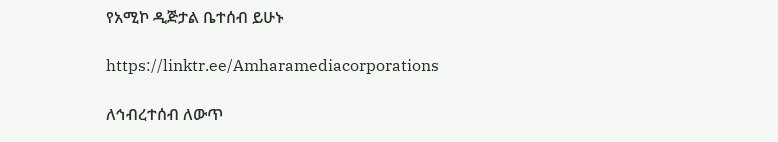የአሚኮ ዲጅታል ቤተሰብ ይሁኑ

https://linktr.ee/Amharamediacorporations

ለኅብረተሰብ ለውጥ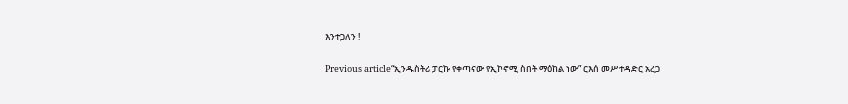እንተጋለን !

Previous article“ኢንዱስትሪ ፓርኩ የቀጣናው የኢኮኖሚ ስበት ማዕከል ነው” ርእሰ መሥተዳድር አረጋ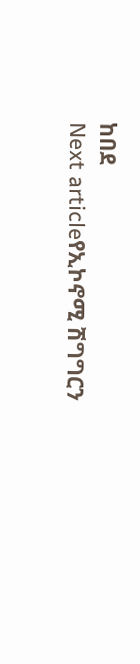ከበደ
Next articleየኢኮኖሚ ሽግግርን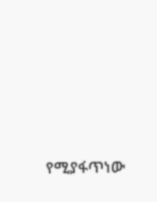የሚያፋጥነው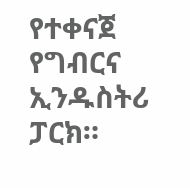የተቀናጀ የግብርና ኢንዱስትሪ ፓርክ።